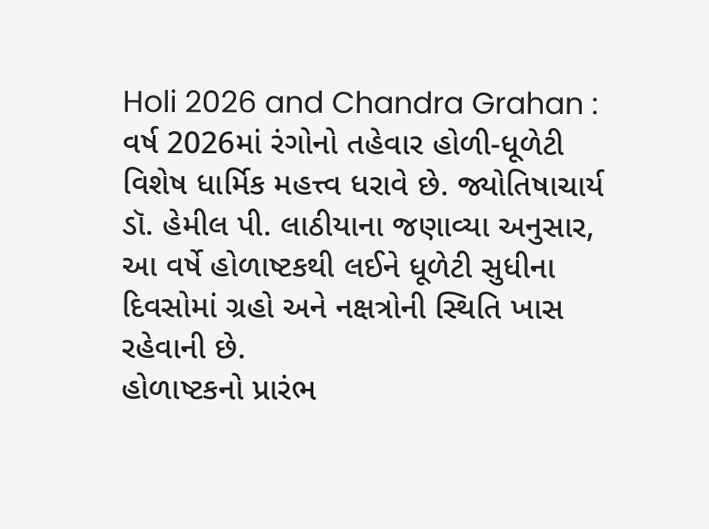Holi 2026 and Chandra Grahan : વર્ષ 2026માં રંગોનો તહેવાર હોળી-ધૂળેટી વિશેષ ધાર્મિક મહત્ત્વ ધરાવે છે. જ્યોતિષાચાર્ય ડૉ. હેમીલ પી. લાઠીયાના જણાવ્યા અનુસાર, આ વર્ષે હોળાષ્ટકથી લઈને ધૂળેટી સુધીના દિવસોમાં ગ્રહો અને નક્ષત્રોની સ્થિતિ ખાસ રહેવાની છે.
હોળાષ્ટકનો પ્રારંભ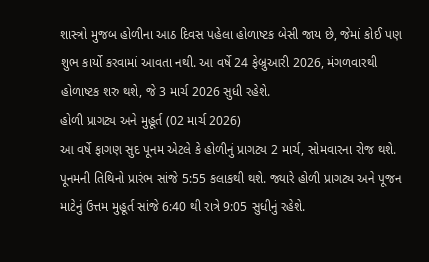શાસ્ત્રો મુજબ હોળીના આઠ દિવસ પહેલા હોળાષ્ટક બેસી જાય છે, જેમાં કોઈ પણ શુભ કાર્યો કરવામાં આવતા નથી. આ વર્ષે 24 ફેબ્રુઆરી 2026, મંગળવારથી હોળાષ્ટક શરુ થશે, જે 3 માર્ચ 2026 સુધી રહેશે.
હોળી પ્રાગટ્ય અને મુહૂર્ત (02 માર્ચ 2026)
આ વર્ષે ફાગણ સુદ પૂનમ એટલે કે હોળીનું પ્રાગટ્ય 2 માર્ચ, સોમવારના રોજ થશે. પૂનમની તિથિનો પ્રારંભ સાંજે 5:55 કલાકથી થશે. જ્યારે હોળી પ્રાગટ્ય અને પૂજન માટેનું ઉત્તમ મુહૂર્ત સાંજે 6:40 થી રાત્રે 9:05 સુધીનું રહેશે.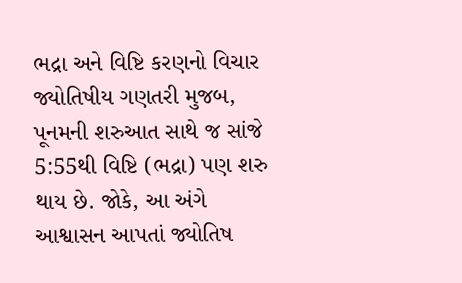ભદ્રા અને વિષ્ટિ કરણનો વિચાર
જ્યોતિષીય ગણતરી મુજબ, પૂનમની શરુઆત સાથે જ સાંજે 5:55થી વિષ્ટિ (ભદ્રા) પણ શરુ થાય છે. જોકે, આ અંગે આશ્વાસન આપતાં જ્યોતિષ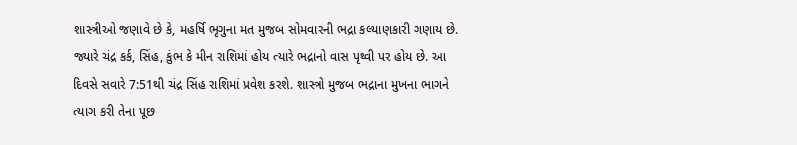શાસ્ત્રીઓ જણાવે છે કે, મહર્ષિ ભૃગુના મત મુજબ સોમવારની ભદ્રા કલ્યાણકારી ગણાય છે. જ્યારે ચંદ્ર કર્ક, સિંહ, કુંભ કે મીન રાશિમાં હોય ત્યારે ભદ્રાનો વાસ પૃથ્વી પર હોય છે. આ દિવસે સવારે 7:51થી ચંદ્ર સિંહ રાશિમાં પ્રવેશ કરશે. શાસ્ત્રો મુજબ ભદ્રાના મુખના ભાગને ત્યાગ કરી તેના પૂછ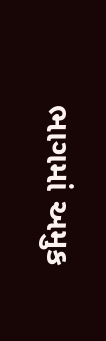ભાગમાં અમુક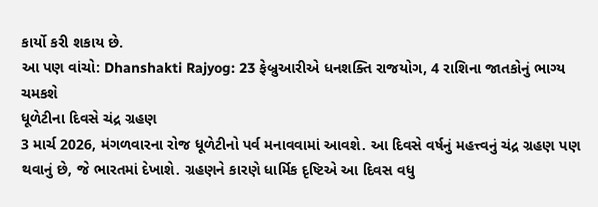કાર્યો કરી શકાય છે.
આ પણ વાંચો: Dhanshakti Rajyog: 23 ફેબ્રુઆરીએ ધનશક્તિ રાજયોગ, 4 રાશિના જાતકોનું ભાગ્ય ચમકશે
ધૂળેટીના દિવસે ચંદ્ર ગ્રહણ
3 માર્ચ 2026, મંગળવારના રોજ ધૂળેટીનો પર્વ મનાવવામાં આવશે. આ દિવસે વર્ષનું મહત્ત્વનું ચંદ્ર ગ્રહણ પણ થવાનું છે, જે ભારતમાં દેખાશે. ગ્રહણને કારણે ધાર્મિક દૃષ્ટિએ આ દિવસ વધુ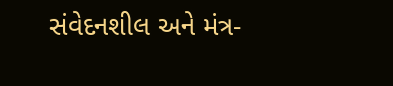સંવેદનશીલ અને મંત્ર-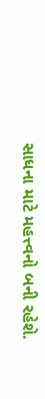સાધના માટે મહત્ત્વનો બની રહેશે.